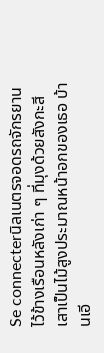Se connecterนิลเนตรจอดรถจักรยานไว้ข้างเรือนหลังเก่า ๆ ที่มุงด้วยสังกะสี เสาเป็นไม้สูงประมาณหน้าอกของเธอ บ้านเอี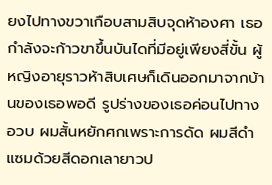ยงไปทางขวาเกือบสามสิบจุดห้าองศา เธอกำลังจะก้าวขาขึ้นบันไดที่มีอยู่เพียงสี่ขั้น ผู้หญิงอายุราวห้าสิบเศษก็เดินออกมาจากบ้านของเธอพอดี รูปร่างของเธอค่อนไปทางอวบ ผมสั้นหยักศกเพราะการดัด ผมสีดำแซมด้วยสีดอกเลายาวป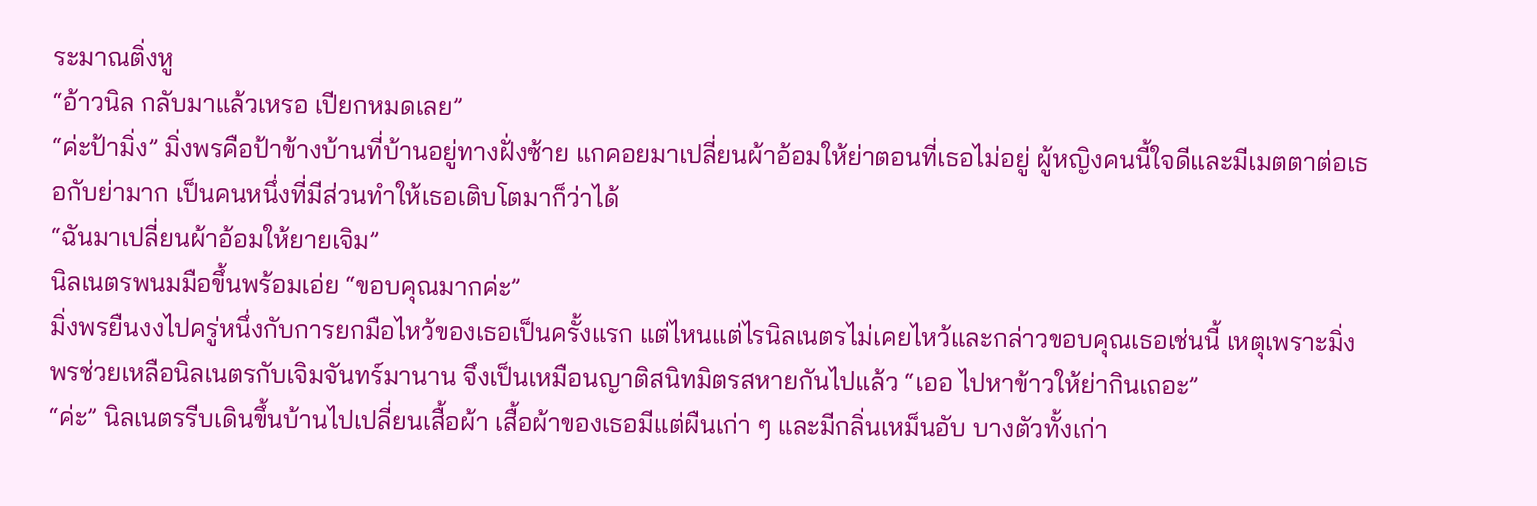ระมาณติ่งหู
“อ้าวนิล กลับมาแล้วเหรอ เปียกหมดเลย”
“ค่ะป้ามิ่ง” มิ่งพรคือป้าข้างบ้านที่บ้านอยู่ทางฝั่งซ้าย แกคอยมาเปลี่ยนผ้าอ้อมให้ย่าตอนที่เธอไม่อยู่ ผู้หญิงคนนี้ใจดีและมีเมตตาต่อเธอกับย่ามาก เป็นคนหนึ่งที่มีส่วนทำให้เธอเติบโตมาก็ว่าได้
“ฉันมาเปลี่ยนผ้าอ้อมให้ยายเจิม”
นิลเนตรพนมมือขึ้นพร้อมเอ่ย “ขอบคุณมากค่ะ”
มิ่งพรยืนงงไปครู่หนึ่งกับการยกมือไหว้ของเธอเป็นครั้งแรก แต่ไหนแต่ไรนิลเนตรไม่เคยไหว้และกล่าวขอบคุณเธอเช่นนี้ เหตุเพราะมิ่งพรช่วยเหลือนิลเนตรกับเจิมจันทร์มานาน จึงเป็นเหมือนญาติสนิทมิตรสหายกันไปแล้ว “เออ ไปหาข้าวให้ย่ากินเถอะ”
“ค่ะ” นิลเนตรรีบเดินขึ้นบ้านไปเปลี่ยนเสื้อผ้า เสื้อผ้าของเธอมีแต่ผืนเก่า ๆ และมีกลิ่นเหม็นอับ บางตัวทั้งเก่า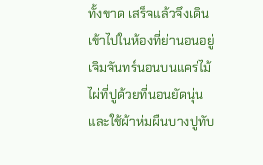ทั้งขาด เสร็จแล้วจึงเดินเข้าไปในห้องที่ย่านอนอยู่
เจิมจันทร์นอนบนแคร่ไม้ไผ่ที่ปูด้วยที่นอนยัดนุ่นและใช้ผ้าห่มผืนบางปูทับ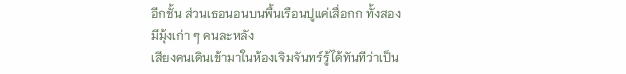อีกชั้น ส่วนเธอนอนบนพื้นเรือนปูแค่เสื่อกก ทั้งสองมีมุ้งเก่า ๆ คนละหลัง
เสียงคนเดินเข้ามาในห้องเจิมจันทร์รู้ได้ทันทีว่าเป็น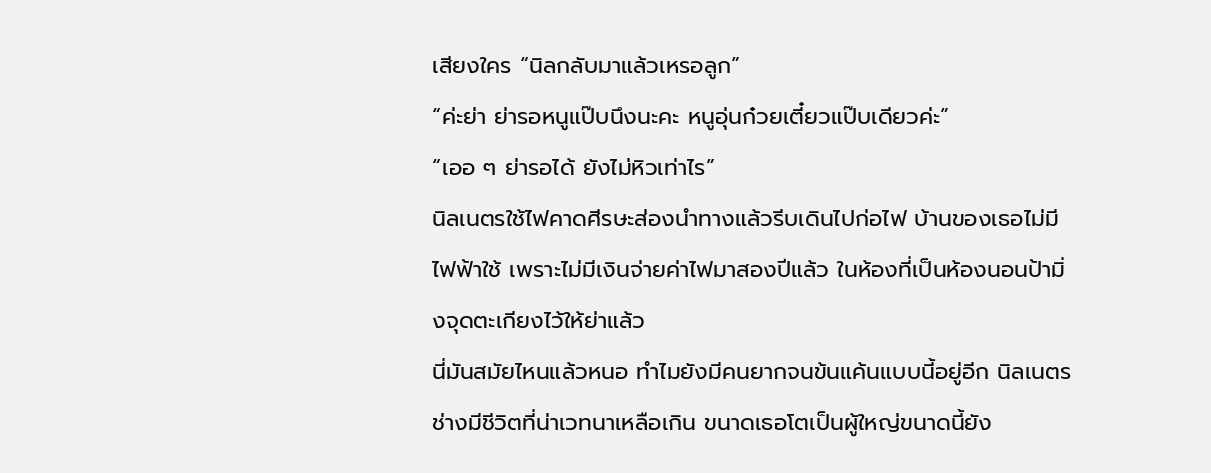เสียงใคร “นิลกลับมาแล้วเหรอลูก”
“ค่ะย่า ย่ารอหนูแป๊บนึงนะคะ หนูอุ่นก๋วยเตี๋ยวแป๊บเดียวค่ะ”
“เออ ๆ ย่ารอได้ ยังไม่หิวเท่าไร”
นิลเนตรใช้ไฟคาดศีรษะส่องนำทางแล้วรีบเดินไปก่อไฟ บ้านของเธอไม่มีไฟฟ้าใช้ เพราะไม่มีเงินจ่ายค่าไฟมาสองปีแล้ว ในห้องที่เป็นห้องนอนป้ามิ่งจุดตะเกียงไว้ให้ย่าแล้ว
นี่มันสมัยไหนแล้วหนอ ทำไมยังมีคนยากจนข้นแค้นแบบนี้อยู่อีก นิลเนตรช่างมีชีวิตที่น่าเวทนาเหลือเกิน ขนาดเธอโตเป็นผู้ใหญ่ขนาดนี้ยัง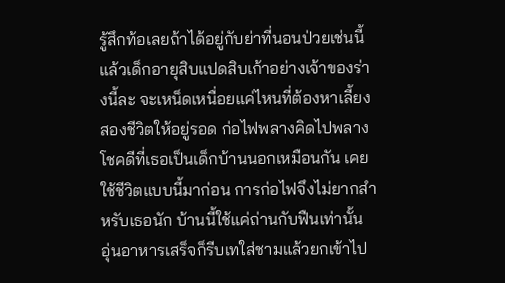รู้สึกท้อเลยถ้าได้อยู่กับย่าที่นอนป่วยเช่นนี้ แล้วเด็กอายุสิบแปดสิบเก้าอย่างเจ้าของร่างนี้ละ จะเหน็ดเหนื่อยแค่ไหนที่ต้องหาเลี้ยงสองชีวิตให้อยู่รอด ก่อไฟพลางคิดไปพลาง โชคดีที่เธอเป็นเด็กบ้านนอกเหมือนกัน เคยใช้ชีวิตแบบนี้มาก่อน การก่อไฟจึงไม่ยากสำหรับเธอนัก บ้านนี้ใช้แค่ถ่านกับฟืนเท่านั้น
อุ่นอาหารเสร็จก็รีบเทใส่ชามแล้วยกเข้าไป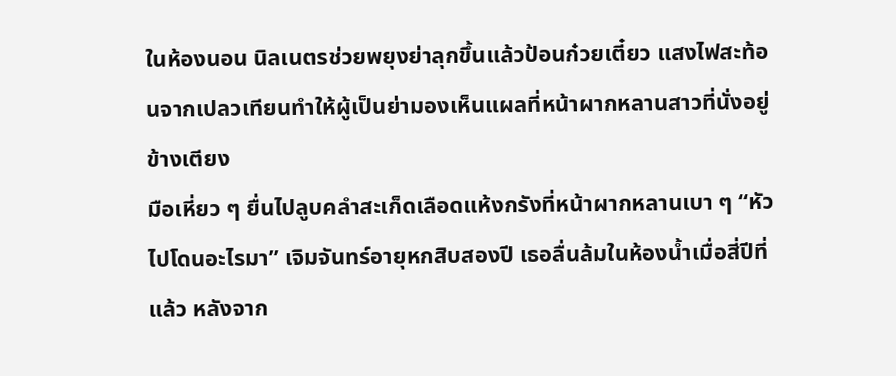ในห้องนอน นิลเนตรช่วยพยุงย่าลุกขึ้นแล้วป้อนก๋วยเตี๋ยว แสงไฟสะท้อนจากเปลวเทียนทำให้ผู้เป็นย่ามองเห็นแผลที่หน้าผากหลานสาวที่นั่งอยู่ข้างเตียง
มือเหี่ยว ๆ ยื่นไปลูบคลำสะเก็ดเลือดแห้งกรังที่หน้าผากหลานเบา ๆ “หัวไปโดนอะไรมา” เจิมจันทร์อายุหกสิบสองปี เธอลื่นล้มในห้องน้ำเมื่อสี่ปีที่แล้ว หลังจาก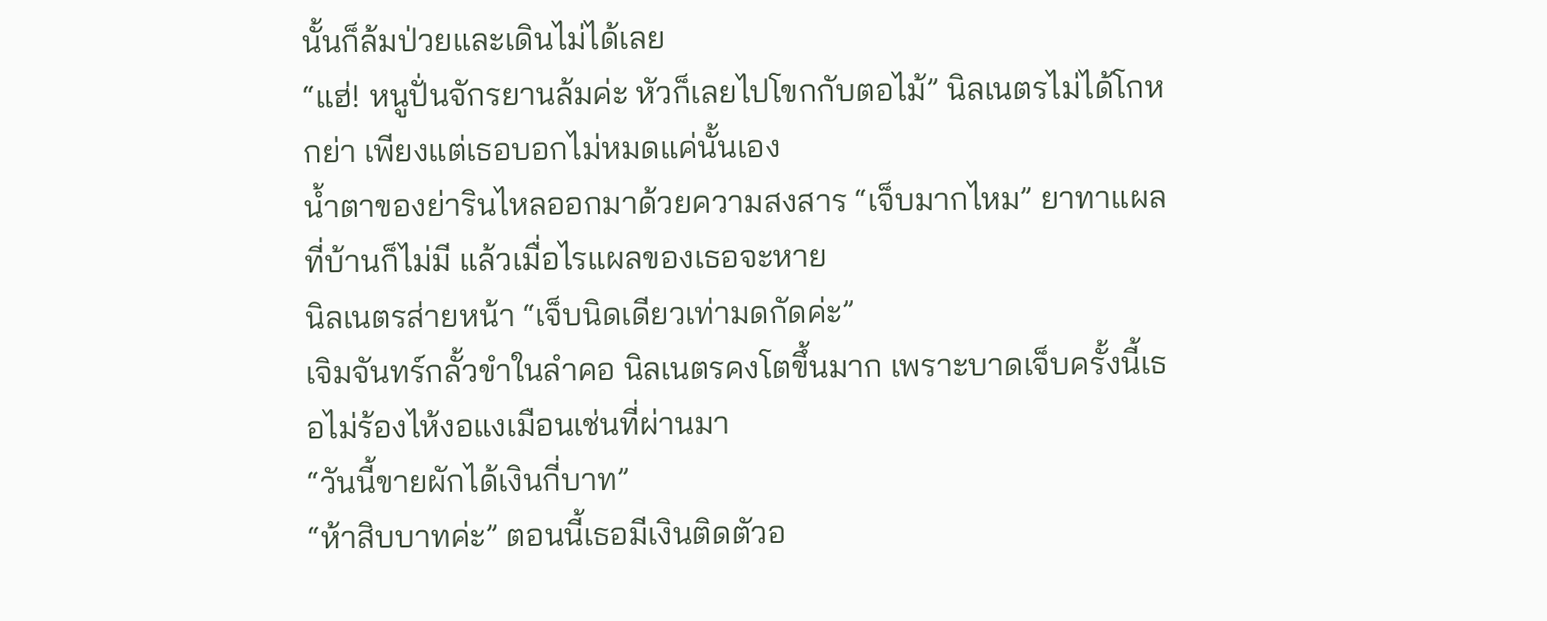นั้นก็ล้มป่วยและเดินไม่ได้เลย
“แฮ่! หนูปั่นจักรยานล้มค่ะ หัวก็เลยไปโขกกับตอไม้” นิลเนตรไม่ได้โกหกย่า เพียงแต่เธอบอกไม่หมดแค่นั้นเอง
น้ำตาของย่ารินไหลออกมาด้วยความสงสาร “เจ็บมากไหม” ยาทาแผลที่บ้านก็ไม่มี แล้วเมื่อไรแผลของเธอจะหาย
นิลเนตรส่ายหน้า “เจ็บนิดเดียวเท่ามดกัดค่ะ”
เจิมจันทร์กลั้วขำในลำคอ นิลเนตรคงโตขึ้นมาก เพราะบาดเจ็บครั้งนี้เธอไม่ร้องไห้งอแงเมือนเช่นที่ผ่านมา
“วันนี้ขายผักได้เงินกี่บาท”
“ห้าสิบบาทค่ะ” ตอนนี้เธอมีเงินติดตัวอ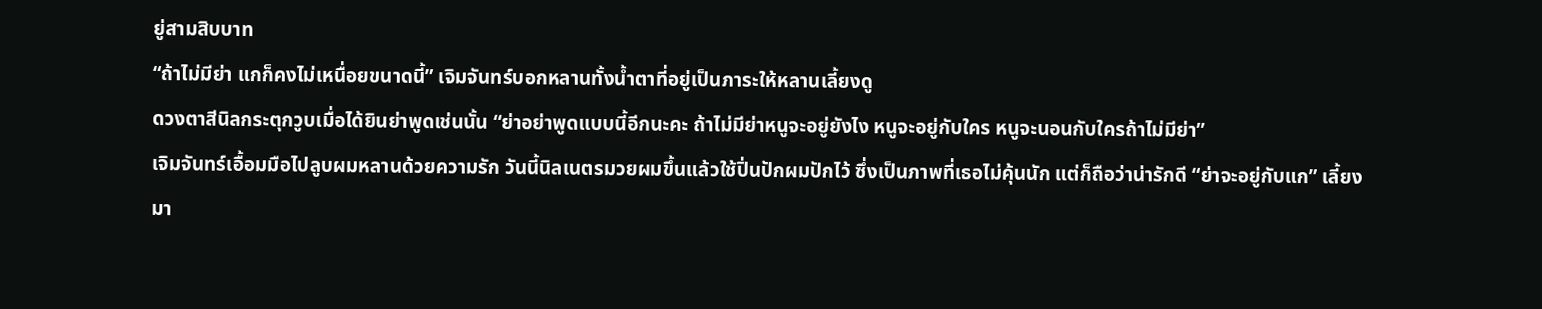ยู่สามสิบบาท
“ถ้าไม่มีย่า แกก็คงไม่เหนื่อยขนาดนี้” เจิมจันทร์บอกหลานทั้งน้ำตาที่อยู่เป็นภาระให้หลานเลี้ยงดู
ดวงตาสีนิลกระตุกวูบเมื่อได้ยินย่าพูดเช่นนั้น “ย่าอย่าพูดแบบนี้อีกนะคะ ถ้าไม่มีย่าหนูจะอยู่ยังไง หนูจะอยู่กับใคร หนูจะนอนกับใครถ้าไม่มีย่า”
เจิมจันทร์เอื้อมมือไปลูบผมหลานด้วยความรัก วันนี้นิลเนตรมวยผมขึ้นแล้วใช้ปิ่นปักผมปักไว้ ซึ่งเป็นภาพที่เธอไม่คุ้นนัก แต่ก็ถือว่าน่ารักดี “ย่าจะอยู่กับแก” เลี้ยงมา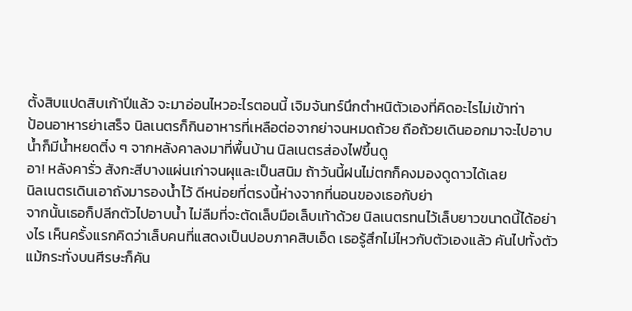ตั้งสิบแปดสิบเก้าปีแล้ว จะมาอ่อนไหวอะไรตอนนี้ เจิมจันทร์นึกตำหนิตัวเองที่คิดอะไรไม่เข้าท่า
ป้อนอาหารย่าเสร็จ นิลเนตรก็กินอาหารที่เหลือต่อจากย่าจนหมดถ้วย ถือถ้วยเดินออกมาจะไปอาบน้ำก็มีน้ำหยดติ๋ง ๆ จากหลังคาลงมาที่พื้นบ้าน นิลเนตรส่องไฟขึ้นดู
อา! หลังคารั่ว สังกะสีบางแผ่นเก่าจนผุและเป็นสนิม ถ้าวันนี้ฝนไม่ตกก็คงมองดูดาวได้เลย
นิลเนตรเดินเอาถังมารองน้ำไว้ ดีหน่อยที่ตรงนี้ห่างจากที่นอนของเธอกับย่า
จากนั้นเธอก็ปลีกตัวไปอาบน้ำ ไม่ลืมที่จะตัดเล็บมือเล็บเท้าด้วย นิลเนตรทนไว้เล็บยาวขนาดนี้ได้อย่างไร เห็นครั้งแรกคิดว่าเล็บคนที่แสดงเป็นปอบภาคสิบเอ็ด เธอรู้สึกไม่ไหวกับตัวเองแล้ว คันไปทั้งตัวแม้กระทั่งบนศีรษะก็คัน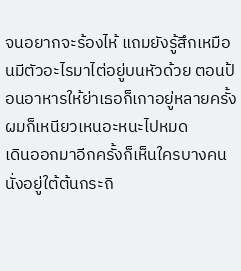จนอยากจะร้องไห้ แถมยังรู้สึกเหมือนมีตัวอะไรมาไต่อยู่บนหัวด้วย ตอนป้อนอาหารให้ย่าเธอก็เกาอยู่หลายครั้ง ผมก็เหนียวเหนอะหนะไปหมด
เดินออกมาอีกครั้งก็เห็นใครบางคนนั่งอยู่ใต้ต้นกระถิ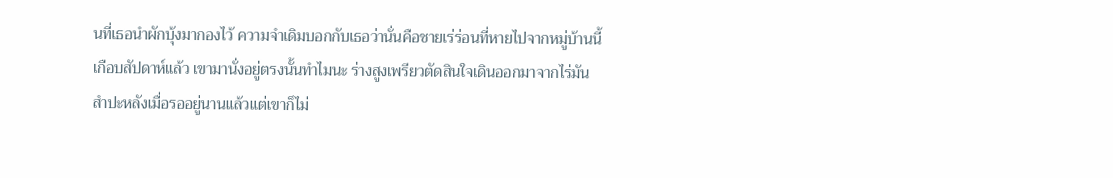นที่เธอนำผักบุ้งมากองไว้ ความจำเดิมบอกกับเธอว่านั่นคือชายเร่ร่อนที่หายไปจากหมู่บ้านนี้เกือบสัปดาห์แล้ว เขามานั่งอยู่ตรงนั้นทำไมนะ ร่างสูงเพรียวตัดสินใจเดินออกมาจากไร่มันสำปะหลังเมื่อรออยู่นานแล้วแต่เขาก็ไม่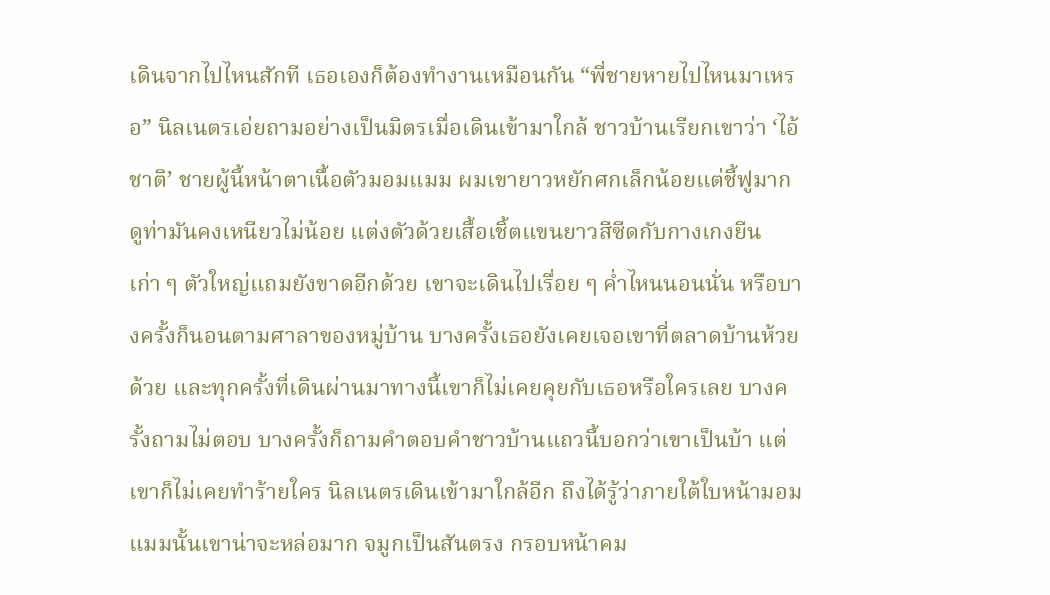เดินจากไปไหนสักที เธอเองก็ต้องทำงานเหมือนกัน “พี่ชายหายไปไหนมาเหรอ” นิลเนตรเอ่ยถามอย่างเป็นมิตรเมื่อเดินเข้ามาใกล้ ชาวบ้านเรียกเขาว่า ‘ไอ้ชาติ’ ชายผู้นี้หน้าตาเนื้อตัวมอมแมม ผมเขายาวหยักศกเล็กน้อยแต่ชี้ฟูมาก ดูท่ามันคงเหนียวไม่น้อย แต่งตัวด้วยเสื้อเชิ้ตแขนยาวสีซีดกับกางเกงยีนเก่า ๆ ตัวใหญ่แถมยังขาดอีกด้วย เขาจะเดินไปเรื่อย ๆ ค่ำไหนนอนนั่น หรือบางครั้งก็นอนตามศาลาของหมู่บ้าน บางครั้งเธอยังเคยเจอเขาที่ตลาดบ้านห้วยด้วย และทุกครั้งที่เดินผ่านมาทางนี้เขาก็ไม่เคยคุยกับเธอหรือใครเลย บางครั้งถามไม่ตอบ บางครั้งก็ถามคำตอบคำชาวบ้านแถวนี้บอกว่าเขาเป็นบ้า แต่เขาก็ไม่เคยทำร้ายใคร นิลเนตรเดินเข้ามาใกล้อีก ถึงได้รู้ว่าภายใต้ใบหน้ามอมแมมนั้นเขาน่าจะหล่อมาก จมูกเป็นสันตรง กรอบหน้าคม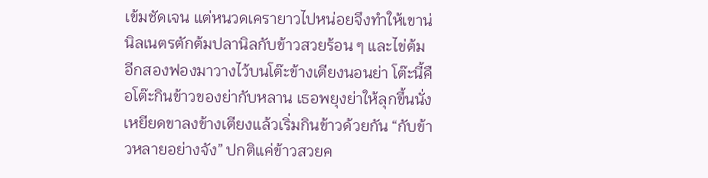เข้มชัดเจน แต่หนวดเครายาวไปหน่อยจึงทำให้เขาน่
นิลเนตรตักต้มปลานิลกับข้าวสวยร้อน ๆ และไข่ต้มอีกสองฟองมาวางไว้บนโต๊ะข้างเตียงนอนย่า โต๊ะนี้คือโต๊ะกินข้าวของย่ากับหลาน เธอพยุงย่าให้ลุกขึ้นนั่งเหยียดขาลงข้างเตียงแล้วเริ่มกินข้าวด้วยกัน “กับข้าวหลายอย่างจัง” ปกติแค่ข้าวสวยค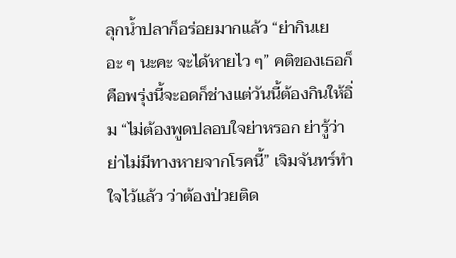ลุกน้ำปลาก็อร่อยมากแล้ว “ย่ากินเยอะ ๆ นะคะ จะได้หายไว ๆ” คติของเธอก็คือพรุ่งนี้จะอดก็ช่างแต่วันนี้ต้องกินให้อิ่ม “ไม่ต้องพูดปลอบใจย่าหรอก ย่ารู้ว่าย่าไม่มีทางหายจากโรคนี้” เจิมจันทร์ทำใจไว้แล้ว ว่าต้องป่วยติด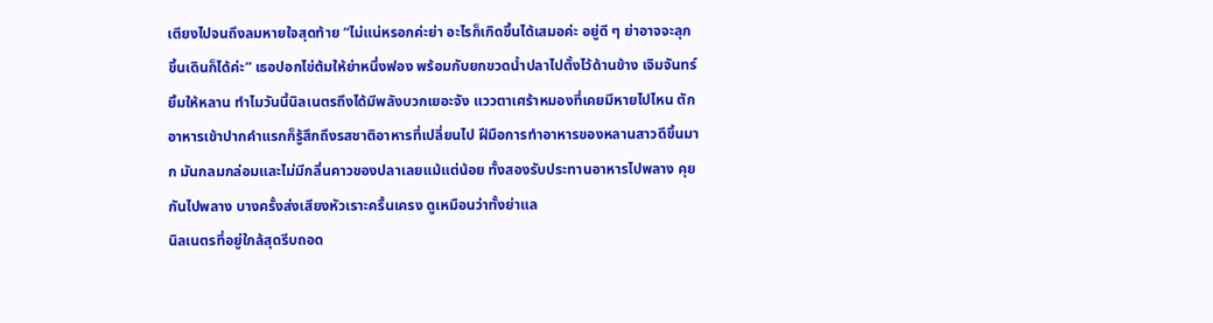เตียงไปจนถึงลมหายใจสุดท้าย “ไม่แน่หรอกค่ะย่า อะไรก็เกิดขึ้นได้เสมอค่ะ อยู่ดี ๆ ย่าอาจจะลุกขึ้นเดินก็ได้ค่ะ” เธอปอกไข่ต้มให้ย่าหนึ่งฟอง พร้อมกับยกขวดน้ำปลาไปตั้งไว้ด้านข้าง เจิมจันทร์ยิ้มให้หลาน ทำไมวันนี้นิลเนตรถึงได้มีพลังบวกเยอะจัง แววตาเศร้าหมองที่เคยมีหายไปไหน ตักอาหารเข้าปากคำแรกก็รู้สึกถึงรสชาติอาหารที่เปลี่ยนไป ฝีมือการทำอาหารของหลานสาวดีขึ้นมาก มันกลมกล่อมและไม่มีกลิ่นคาวของปลาเลยแม้แต่น้อย ทั้งสองรับประทานอาหารไปพลาง คุยกันไปพลาง บางครั้งส่งเสียงหัวเราะครื้นเครง ดูเหมือนว่าทั้งย่าแล
นิลเนตรที่อยู่ใกล้สุดรีบถอด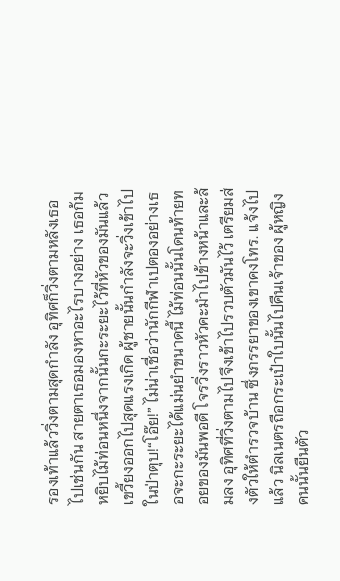รองเท้าแล้ววิ่งตามสุดกำลัง อุทิศก็วิ่งตามหลังเธอไปเช่นกัน สายตาเธอมองหาอะไรบางอย่าง เธอก้มหยิบไม้ท่อนหนึ่งจากนั้นกะระยะไว้ที่หัวของมันแล้วเขวี้ยงออกไปสุดแรงเกิด ผู้ชายนั้นกำลังจะวิ่งเข้าไปในป่าตุบ!“โอ๊ย!” ไม่น่าเชื่อว่านักกีฬาเปตองอย่างเธอจะกะระยะได้แม่นยำขนาดนี้ ไม้ท่อนนั้นโดนท้ายทอยของมันพอดี โจรวิ่งราวหัวคะมำไปข้างหน้าและล้มลง อุทิศที่วิ่งตามไปจึงเข้าไปรวบตัวมันไว้ เตรียมส่งตัวให้ตำรวจบ้าน ซึ่งภรรยาของเขาคงโทร. แจ้งไปแล้ว นิลเนตรถือกระเป๋าใบนั้นไปคืนเจ้าของ ผู้หญิงคนนั้นยืนตัว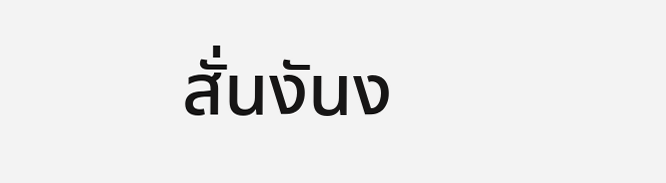สั่นงันง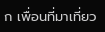ก เพื่อนที่มาเที่ยว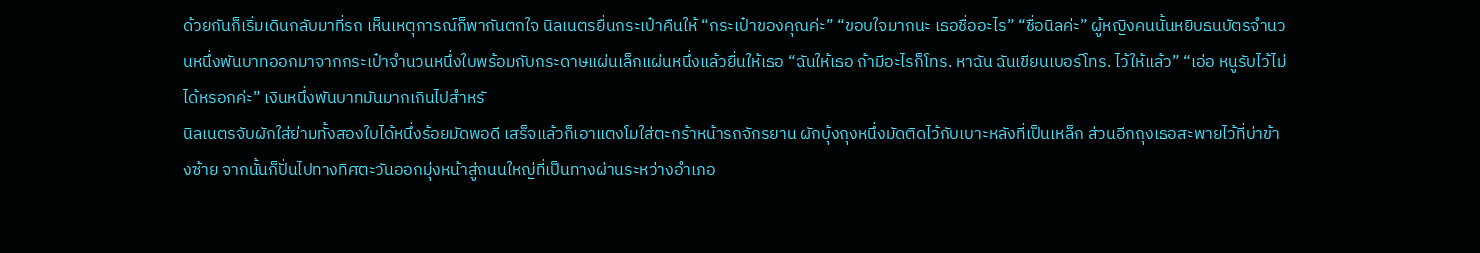ด้วยกันก็เริ่มเดินกลับมาที่รถ เห็นเหตุการณ์ก็พากันตกใจ นิลเนตรยื่นกระเป๋าคืนให้ “กระเป๋าของคุณค่ะ” “ขอบใจมากนะ เธอชื่ออะไร” “ชื่อนิลค่ะ” ผู้หญิงคนนั้นหยิบธนบัตรจำนวนหนึ่งพันบาทออกมาจากกระเป๋าจำนวนหนึ่งใบพร้อมกับกระดาษแผ่นเล็กแผ่นหนึ่งแล้วยื่นให้เธอ “ฉันให้เธอ ถ้ามีอะไรก็โทร. หาฉัน ฉันเขียนเบอร์โทร. ไว้ให้แล้ว” “เอ่อ หนูรับไว้ไม่ได้หรอกค่ะ” เงินหนึ่งพันบาทมันมากเกินไปสำหรั
นิลเนตรจับผักใส่ย่ามทั้งสองใบได้หนึ่งร้อยมัดพอดี เสร็จแล้วก็เอาแตงโมใส่ตะกร้าหน้ารถจักรยาน ผักบุ้งถุงหนึ่งมัดติดไว้กับเบาะหลังที่เป็นเหล็ก ส่วนอีกถุงเธอสะพายไว้ที่บ่าข้างซ้าย จากนั้นก็ปั่นไปทางทิศตะวันออกมุ่งหน้าสู่ถนนใหญ่ที่เป็นทางผ่านระหว่างอำเภอ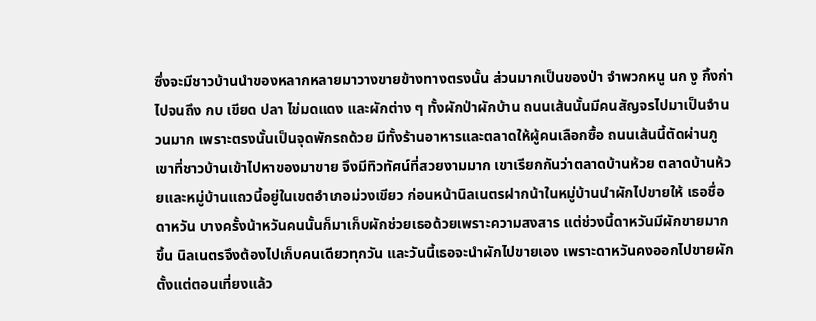ซึ่งจะมีชาวบ้านนำของหลากหลายมาวางขายข้างทางตรงนั้น ส่วนมากเป็นของป่า จำพวกหนู นก งู กิ้งก่า ไปจนถึง กบ เขียด ปลา ไข่มดแดง และผักต่าง ๆ ทั้งผักป่าผักบ้าน ถนนเส้นนั้นมีคนสัญจรไปมาเป็นจำนวนมาก เพราะตรงนั้นเป็นจุดพักรถด้วย มีทั้งร้านอาหารและตลาดให้ผู้คนเลือกซื้อ ถนนเส้นนี้ตัดผ่านภูเขาที่ชาวบ้านเข้าไปหาของมาขาย จึงมีทิวทัศน์ที่สวยงามมาก เขาเรียกกันว่าตลาดบ้านห้วย ตลาดบ้านห้วยและหมู่บ้านแถวนี้อยู่ในเขตอำเภอม่วงเขียว ก่อนหน้านิลเนตรฝากน้าในหมู่บ้านนำผักไปขายให้ เธอชื่อดาหวัน บางครั้งน้าหวันคนนั้นก็มาเก็บผักช่วยเธอด้วยเพราะความสงสาร แต่ช่วงนี้ดาหวันมีผักขายมากขึ้น นิลเนตรจึงต้องไปเก็บคนเดียวทุกวัน และวันนี้เธอจะนำผักไปขายเอง เพราะดาหวันคงออกไปขายผักตั้งแต่ตอนเที่ยงแล้ว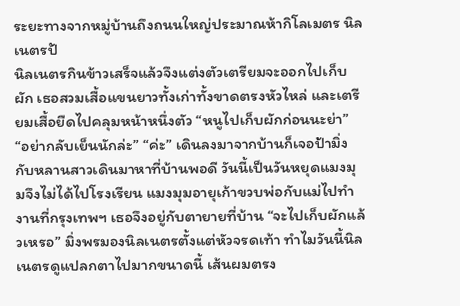ระยะทางจากหมู่บ้านถึงถนนใหญ่ประมาณห้ากิโลเมตร นิลเนตรปั
นิลเนตรกินข้าวเสร็จแล้วจึงแต่งตัวเตรียมจะออกไปเก็บผัก เธอสวมเสื้อแขนยาวทั้งเก่าทั้งขาดตรงหัวไหล่ และเตรียมเสื้อยืดไปคลุมหน้าหนึ่งตัว “หนูไปเก็บผักก่อนนะย่า” “อย่ากลับเย็นนักล่ะ” “ค่ะ” เดินลงมาจากบ้านก็เจอป้ามิ่งกับหลานสาวเดินมาหาที่บ้านพอดี วันนี้เป็นวันหยุดแมงมุมจึงไม่ได้ไปโรงเรียน แมงมุมอายุเก้าขวบพ่อกับแม่ไปทำงานที่กรุงเทพฯ เธอจึงอยู่กับตายายที่บ้าน “จะไปเก็บผักแล้วเหรอ” มิ่งพรมองนิลเนตรตั้งแต่หัวจรดเท้า ทำไมวันนี้นิลเนตรดูแปลกตาไปมากขนาดนี้ เส้นผมตรง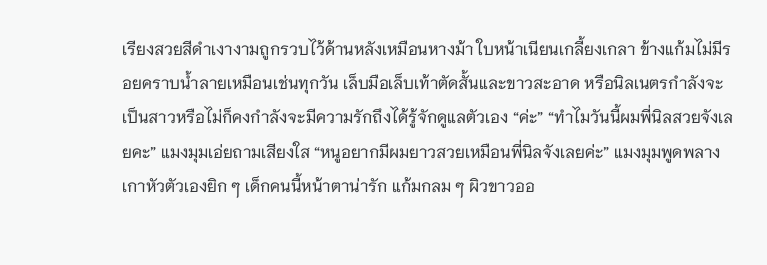เรียงสวยสีดำเงางามถูกรวบไว้ด้านหลังเหมือนหางม้า ใบหน้าเนียนเกลี้ยงเกลา ข้างแก้มไม่มีรอยคราบน้ำลายเหมือนเช่นทุกวัน เล็บมือเล็บเท้าตัดสั้นและขาวสะอาด หรือนิลเนตรกำลังจะเป็นสาวหรือไม่ก็คงกำลังจะมีความรักถึงได้รู้จักดูแลตัวเอง “ค่ะ” “ทำไมวันนี้ผมพี่นิลสวยจังเลยคะ” แมงมุมเอ่ยถามเสียงใส “หนูอยากมีผมยาวสวยเหมือนพี่นิลจังเลยค่ะ” แมงมุมพูดพลางเกาหัวตัวเองยิก ๆ เด็กคนนี้หน้าตาน่ารัก แก้มกลม ๆ ผิวขาวออ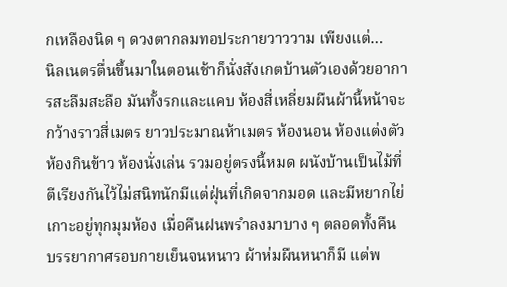กเหลืองนิด ๆ ดวงตากลมทอประกายวาววาม เพียงแต่…
นิลเนตรตื่นขึ้นมาในตอนเช้าก็นั่งสังเกตบ้านตัวเองด้วยอาการสะลืมสะลือ มันทั้งรกและแคบ ห้องสี่เหลี่ยมผืนผ้านี้หน้าจะกว้างราวสี่เมตร ยาวประมาณห้าเมตร ห้องนอน ห้องแต่งตัว ห้องกินข้าว ห้องนั่งเล่น รวมอยู่ตรงนี้หมด ผนังบ้านเป็นไม้ที่ตีเรียงกันไว้ไม่สนิทนักมีแต่ฝุ่นที่เกิดจากมอด และมีหยากไย่เกาะอยู่ทุกมุมห้อง เมื่อคืนฝนพรำลงมาบาง ๆ ตลอดทั้งคืน บรรยากาศรอบกายเย็นจนหนาว ผ้าห่มผืนหนาก็มี แต่พ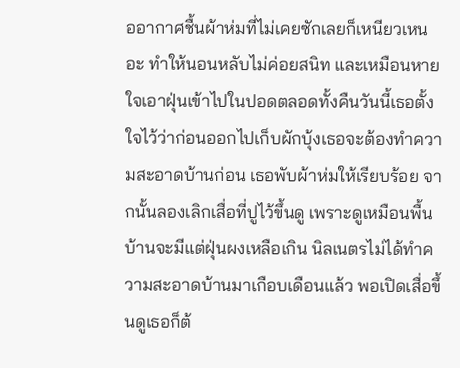ออากาศชื้นผ้าห่มที่ไม่เคยซักเลยก็เหนียวเหนอะ ทำให้นอนหลับไม่ค่อยสนิท และเหมือนหายใจเอาฝุ่นเข้าไปในปอดตลอดทั้งคืนวันนี้เธอตั้งใจไว้ว่าก่อนออกไปเก็บผักบุ้งเธอจะต้องทำความสะอาดบ้านก่อน เธอพับผ้าห่มให้เรียบร้อย จากนั้นลองเลิกเสื่อที่ปูไว้ขึ้นดู เพราะดูเหมือนพื้นบ้านจะมีแต่ฝุ่นผงเหลือเกิน นิลเนตรไม่ได้ทำความสะอาดบ้านมาเกือบเดือนแล้ว พอเปิดเสื่อขึ้นดูเธอก็ต้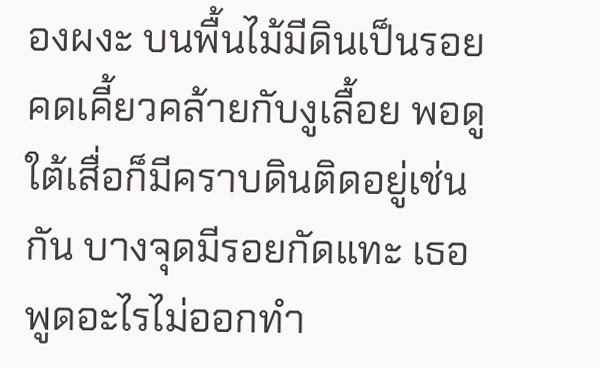องผงะ บนพื้นไม้มีดินเป็นรอยคดเคี้ยวคล้ายกับงูเลื้อย พอดูใต้เสื่อก็มีคราบดินติดอยู่เช่นกัน บางจุดมีรอยกัดแทะ เธอพูดอะไรไม่ออกทำ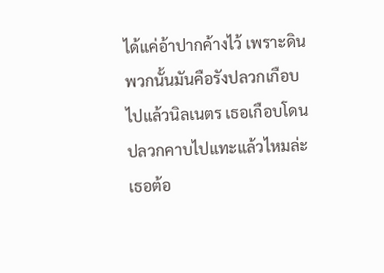ได้แค่อ้าปากค้างไว้ เพราะดินพวกนั้นมันคือรังปลวกเกือบไปแล้วนิลเนตร เธอเกือบโดนปลวกคาบไปแทะแล้วไหมล่ะ เธอต้อ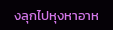งลุกไปหุงหาอาห